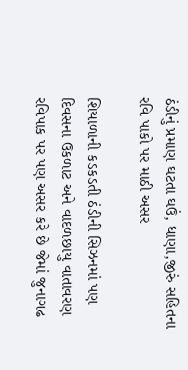ઠંડીનું પ્રમાણ ઘટતા ઘઉં, ધાણા,જીરું સહિતના રવિ પાકો પર માઠી અસર

શિયાળાની કડકડતી ઠંડીની સિઝનમાં પણ દિવસના ઉકળાટ અને વાદળછાયુ વાતાવરણ રવિપાક પર પણ અસર કરે છે જેમાં જુનાગઢ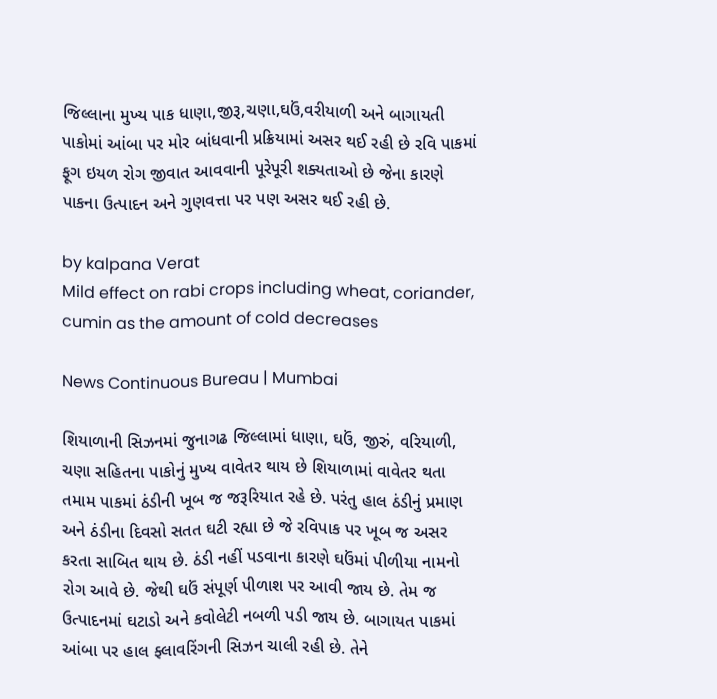જિલ્લાના મુખ્ય પાક ધાણા,જીરૂ,ચણા,ઘઉં,વરીયાળી અને બાગાયતી પાકોમાં આંબા પર મોર બાંધવાની પ્રક્રિયામાં અસર થઈ રહી છે રવિ પાકમાં ફૂગ ઇયળ રોગ જીવાત આવવાની પૂરેપૂરી શક્યતાઓ છે જેના કારણે પાકના ઉત્પાદન અને ગુણવત્તા પર પણ અસર થઈ રહી છે.

by kalpana Verat
Mild effect on rabi crops including wheat, coriander, cumin as the amount of cold decreases

News Continuous Bureau | Mumbai

શિયાળાની સિઝનમાં જુનાગઢ જિલ્લામાં ધાણા, ઘઉં, જીરું, વરિયાળી, ચણા સહિતના પાકોનું મુખ્ય વાવેતર થાય છે શિયાળામાં વાવેતર થતા તમામ પાકમાં ઠંડીની ખૂબ જ જરૂરિયાત રહે છે. પરંતુ હાલ ઠંડીનું પ્રમાણ અને ઠંડીના દિવસો સતત ઘટી રહ્યા છે જે રવિપાક પર ખૂબ જ અસર કરતા સાબિત થાય છે. ઠંડી નહીં પડવાના કારણે ઘઉંમાં પીળીયા નામનો રોગ આવે છે. જેથી ઘઉં સંપૂર્ણ પીળાશ પર આવી જાય છે. તેમ જ ઉત્પાદનમાં ઘટાડો અને કવોલેટી નબળી પડી જાય છે. બાગાયત પાકમાં આંબા પર હાલ ફ્લાવરિંગની સિઝન ચાલી રહી છે. તેને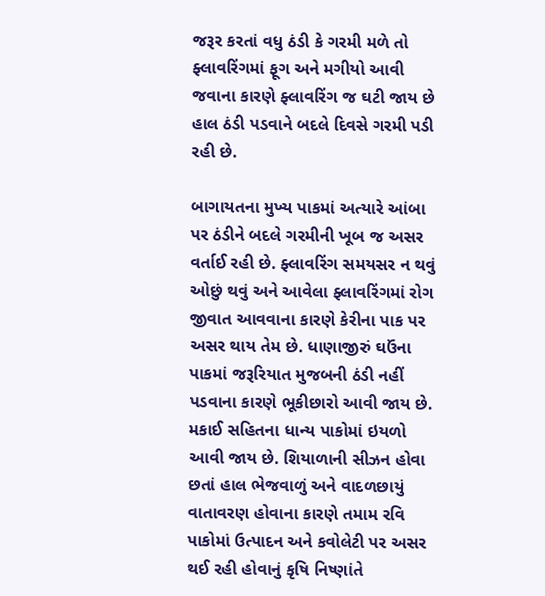જરૂર કરતાં વધુ ઠંડી કે ગરમી મળે તો ફ્લાવરિંગમાં ફૂગ અને મગીયો આવી જવાના કારણે ફ્લાવરિંગ જ ઘટી જાય છે હાલ ઠંડી પડવાને બદલે દિવસે ગરમી પડી રહી છે.

બાગાયતના મુખ્ય પાકમાં અત્યારે આંબા પર ઠંડીને બદલે ગરમીની ખૂબ જ અસર વર્તાઈ રહી છે. ફ્લાવરિંગ સમયસર ન થવું ઓછું થવું અને આવેલા ફ્લાવરિંગમાં રોગ જીવાત આવવાના કારણે કેરીના પાક પર અસર થાય તેમ છે. ધાણાજીરું ઘઉંના પાકમાં જરૂરિયાત મુજબની ઠંડી નહીં પડવાના કારણે ભૂકીછારો આવી જાય છે. મકાઈ સહિતના ધાન્ય પાકોમાં ઇયળો આવી જાય છે. શિયાળાની સીઝન હોવા છતાં હાલ ભેજવાળું અને વાદળછાયું વાતાવરણ હોવાના કારણે તમામ રવિ પાકોમાં ઉત્પાદન અને કવોલેટી પર અસર થઈ રહી હોવાનું કૃષિ નિષ્ણાંતે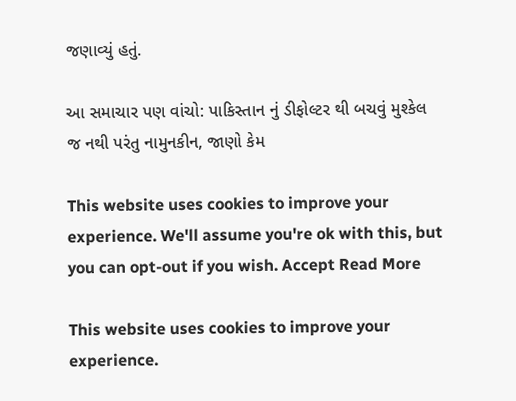જણાવ્યું હતું.

આ સમાચાર પણ વાંચો: પાકિસ્તાન નું ડીફોલ્ટર થી બચવું મુશ્કેલ જ નથી પરંતુ નામુનકીન, જાણો કેમ

This website uses cookies to improve your experience. We'll assume you're ok with this, but you can opt-out if you wish. Accept Read More

This website uses cookies to improve your experience.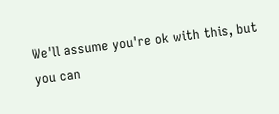We'll assume you're ok with this, but you can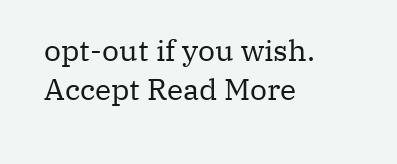opt-out if you wish. Accept Read More